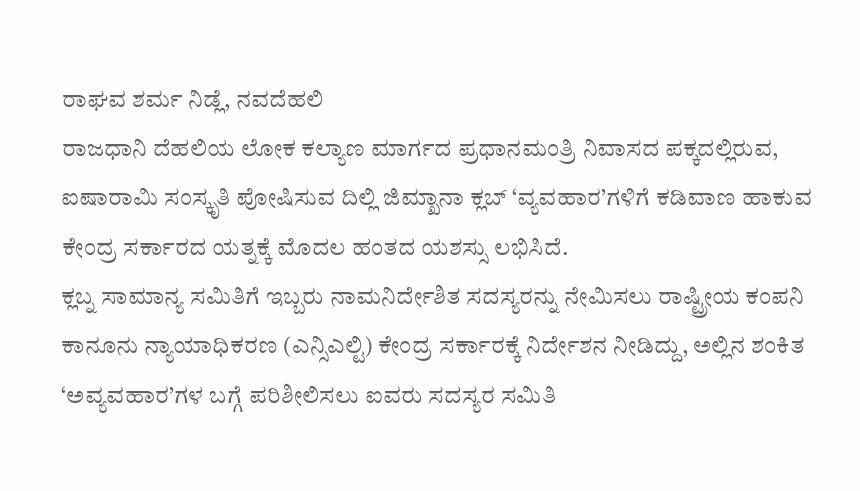ರಾಘವ ಶರ್ಮ ನಿಡ್ಲೆ, ನವದೆಹಲಿ
ರಾಜಧಾನಿ ದೆಹಲಿಯ ಲೋಕ ಕಲ್ಯಾಣ ಮಾರ್ಗದ ಪ್ರಧಾನಮಂತ್ರಿ ನಿವಾಸದ ಪಕ್ಕದಲ್ಲಿರುವ, ಐಷಾರಾಮಿ ಸಂಸ್ಕೃತಿ ಪೋಷಿಸುವ ದಿಲ್ಲಿ ಜಿಮ್ಖಾನಾ ಕ್ಲಬ್ ‘ವ್ಯವಹಾರ’ಗಳಿಗೆ ಕಡಿವಾಣ ಹಾಕುವ ಕೇಂದ್ರ ಸರ್ಕಾರದ ಯತ್ನಕ್ಕೆ ಮೊದಲ ಹಂತದ ಯಶಸ್ಸು ಲಭಿಸಿದೆ.
ಕ್ಲಬ್ನ ಸಾಮಾನ್ಯ ಸಮಿತಿಗೆ ಇಬ್ಬರು ನಾಮನಿರ್ದೇಶಿತ ಸದಸ್ಯರನ್ನು ನೇಮಿಸಲು ರಾಷ್ಟ್ರೀಯ ಕಂಪನಿ ಕಾನೂನು ನ್ಯಾಯಾಧಿಕರಣ (ಎನ್ಸಿಎಲ್ಟಿ) ಕೇಂದ್ರ ಸರ್ಕಾರಕ್ಕೆ ನಿರ್ದೇಶನ ನೀಡಿದ್ದು, ಅಲ್ಲಿನ ಶಂಕಿತ ‘ಅವ್ಯವಹಾರ’ಗಳ ಬಗ್ಗೆ ಪರಿಶೀಲಿಸಲು ಐವರು ಸದಸ್ಯರ ಸಮಿತಿ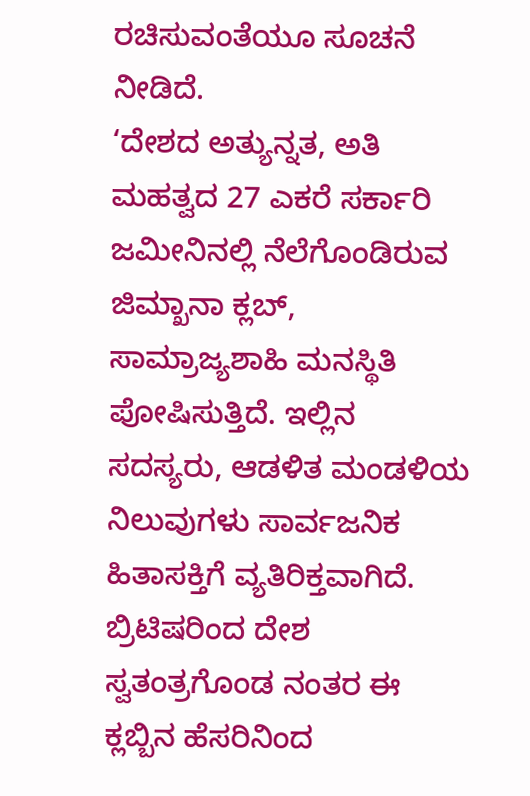ರಚಿಸುವಂತೆಯೂ ಸೂಚನೆ ನೀಡಿದೆ.
‘ದೇಶದ ಅತ್ಯುನ್ನತ, ಅತಿ ಮಹತ್ವದ 27 ಎಕರೆ ಸರ್ಕಾರಿ ಜಮೀನಿನಲ್ಲಿ ನೆಲೆಗೊಂಡಿರುವ ಜಿಮ್ಖಾನಾ ಕ್ಲಬ್, ಸಾಮ್ರಾಜ್ಯಶಾಹಿ ಮನಸ್ಥಿತಿ ಪೋಷಿಸುತ್ತಿದೆ. ಇಲ್ಲಿನ ಸದಸ್ಯರು, ಆಡಳಿತ ಮಂಡಳಿಯ ನಿಲುವುಗಳು ಸಾರ್ವಜನಿಕ ಹಿತಾಸಕ್ತಿಗೆ ವ್ಯತಿರಿಕ್ತವಾಗಿದೆ. ಬ್ರಿಟಿಷರಿಂದ ದೇಶ ಸ್ವತಂತ್ರಗೊಂಡ ನಂತರ ಈ ಕ್ಲಬ್ಬಿನ ಹೆಸರಿನಿಂದ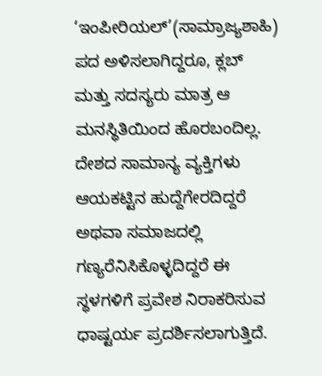‘ಇಂಪೀರಿಯಲ್’(ಸಾಮ್ರಾಜ್ಯಶಾಹಿ) ಪದ ಅಳಿಸಲಾಗಿದ್ದರೂ, ಕ್ಲಬ್ ಮತ್ತು ಸದಸ್ಯರು ಮಾತ್ರ ಆ ಮನಸ್ಥಿತಿಯಿಂದ ಹೊರಬಂದಿಲ್ಲ. ದೇಶದ ಸಾಮಾನ್ಯ ವ್ಯಕ್ತಿಗಳು ಆಯಕಟ್ಟಿನ ಹುದ್ದೆಗೇರದಿದ್ದರೆ ಅಥವಾ ಸಮಾಜದಲ್ಲಿ ಗಣ್ಯರೆನಿಸಿಕೊಳ್ಳದಿದ್ದರೆ ಈ ಸ್ಥಳಗಳಿಗೆ ಪ್ರವೇಶ ನಿರಾಕರಿಸುವ ಧಾಷ್ಟರ್ಯ ಪ್ರದರ್ಶಿಸಲಾಗುತ್ತಿದೆ.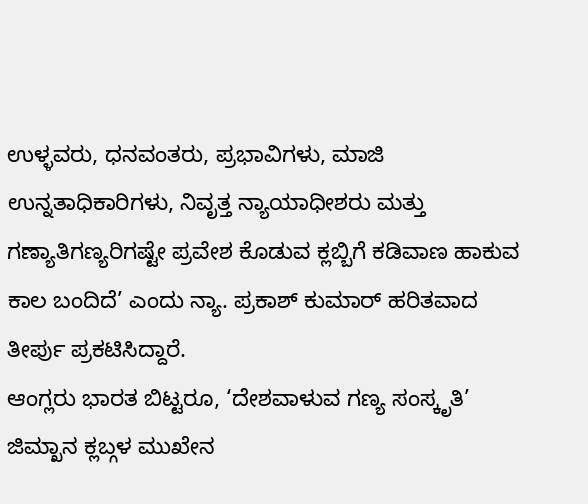ಉಳ್ಳವರು, ಧನವಂತರು, ಪ್ರಭಾವಿಗಳು, ಮಾಜಿ ಉನ್ನತಾಧಿಕಾರಿಗಳು, ನಿವೃತ್ತ ನ್ಯಾಯಾಧೀಶರು ಮತ್ತು ಗಣ್ಯಾತಿಗಣ್ಯರಿಗಷ್ಟೇ ಪ್ರವೇಶ ಕೊಡುವ ಕ್ಲಬ್ಬಿಗೆ ಕಡಿವಾಣ ಹಾಕುವ ಕಾಲ ಬಂದಿದೆ’ ಎಂದು ನ್ಯಾ. ಪ್ರಕಾಶ್ ಕುಮಾರ್ ಹರಿತವಾದ ತೀರ್ಪು ಪ್ರಕಟಿಸಿದ್ದಾರೆ.
ಆಂಗ್ಲರು ಭಾರತ ಬಿಟ್ಟರೂ, ‘ದೇಶವಾಳುವ ಗಣ್ಯ ಸಂಸ್ಕೃತಿ’ ಜಿಮ್ಖಾನ ಕ್ಲಬ್ಗಳ ಮುಖೇನ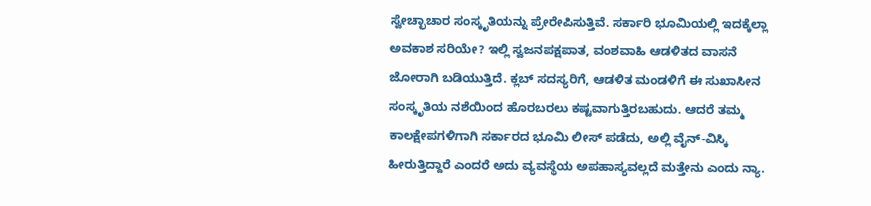ಸ್ವೇಚ್ಛಾಚಾರ ಸಂಸ್ಕೃತಿಯನ್ನು ಪ್ರೇರೇಪಿಸುತ್ತಿವೆ. ಸರ್ಕಾರಿ ಭೂಮಿಯಲ್ಲಿ ಇದಕ್ಕೆಲ್ಲಾ ಅವಕಾಶ ಸರಿಯೇ? ಇಲ್ಲಿ ಸ್ವಜನಪಕ್ಷಪಾತ, ವಂಶವಾಹಿ ಆಡಳಿತದ ವಾಸನೆ ಜೋರಾಗಿ ಬಡಿಯುತ್ತಿದೆ. ಕ್ಲಬ್ ಸದಸ್ಯರಿಗೆ, ಆಡಳಿತ ಮಂಡಳಿಗೆ ಈ ಸುಖಾಸೀನ ಸಂಸ್ಕೃತಿಯ ನಶೆಯಿಂದ ಹೊರಬರಲು ಕಷ್ಟವಾಗುತ್ತಿರಬಹುದು. ಆದರೆ ತಮ್ಮ ಕಾಲಕ್ಷೇಪಗಳಿಗಾಗಿ ಸರ್ಕಾರದ ಭೂಮಿ ಲೀಸ್ ಪಡೆದು, ಅಲ್ಲಿ ವೈನ್-ವಿಸ್ಕಿ ಹೀರುತ್ತಿದ್ದಾರೆ ಎಂದರೆ ಅದು ವ್ಯವಸ್ಥೆಯ ಅಪಹಾಸ್ಯವಲ್ಲದೆ ಮತ್ತೇನು ಎಂದು ನ್ಯಾ.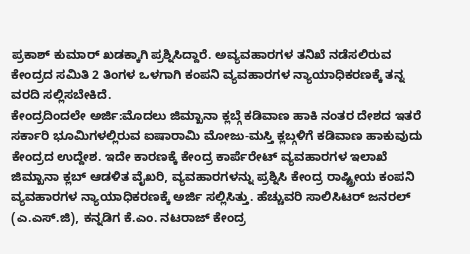ಪ್ರಕಾಶ್ ಕುಮಾರ್ ಖಡಕ್ಕಾಗಿ ಪ್ರಶ್ನಿಸಿದ್ದಾರೆ. ಅವ್ಯವಹಾರಗಳ ತನಿಖೆ ನಡೆಸಲಿರುವ ಕೇಂದ್ರದ ಸಮಿತಿ 2 ತಿಂಗಳ ಒಳಗಾಗಿ ಕಂಪನಿ ವ್ಯವಹಾರಗಳ ನ್ಯಾಯಾಧಿಕರಣಕ್ಕೆ ತನ್ನ ವರದಿ ಸಲ್ಲಿಸಬೇಕಿದೆ.
ಕೇಂದ್ರದಿಂದಲೇ ಅರ್ಜಿ:ಮೊದಲು ಜಿಮ್ಖಾನಾ ಕ್ಲಬ್ಗೆ ಕಡಿವಾಣ ಹಾಕಿ ನಂತರ ದೇಶದ ಇತರೆ ಸರ್ಕಾರಿ ಭೂಮಿಗಳಲ್ಲಿರುವ ಐಷಾರಾಮಿ ಮೋಜು-ಮಸ್ತಿ ಕ್ಲಬ್ಗಳಿಗೆ ಕಡಿವಾಣ ಹಾಕುವುದು ಕೇಂದ್ರದ ಉದ್ದೇಶ. ಇದೇ ಕಾರಣಕ್ಕೆ ಕೇಂದ್ರ ಕಾರ್ಪೆರೇಟ್ ವ್ಯವಹಾರಗಳ ಇಲಾಖೆ ಜಿಮ್ಖಾನಾ ಕ್ಲಬ್ ಆಡಳಿತ ವೈಖರಿ, ವ್ಯವಹಾರಗಳನ್ನು ಪ್ರಶ್ನಿಸಿ ಕೇಂದ್ರ ರಾಷ್ಟ್ರೀಯ ಕಂಪನಿ ವ್ಯವಹಾರಗಳ ನ್ಯಾಯಾಧಿಕರಣಕ್ಕೆ ಅರ್ಜಿ ಸಲ್ಲಿಸಿತ್ತು. ಹೆಚ್ಚುವರಿ ಸಾಲಿಸಿಟರ್ ಜನರಲ್ (ಎ.ಎಸ್.ಜಿ), ಕನ್ನಡಿಗ ಕೆ.ಎಂ. ನಟರಾಜ್ ಕೇಂದ್ರ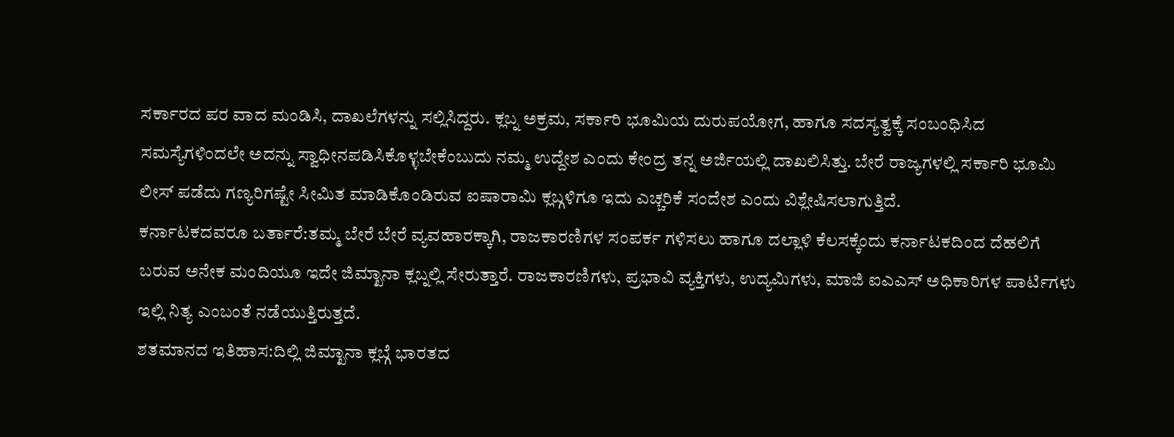ಸರ್ಕಾರದ ಪರ ವಾದ ಮಂಡಿಸಿ, ದಾಖಲೆಗಳನ್ನು ಸಲ್ಲಿಸಿದ್ದರು. ಕ್ಲಬ್ನ ಅಕ್ರಮ, ಸರ್ಕಾರಿ ಭೂಮಿಯ ದುರುಪಯೋಗ, ಹಾಗೂ ಸದಸ್ಯತ್ವಕ್ಕೆ ಸಂಬಂಧಿಸಿದ ಸಮಸ್ಯೆಗಳಿಂದಲೇ ಅದನ್ನು ಸ್ವಾಧೀನಪಡಿಸಿಕೊಳ್ಳಬೇಕೆಂಬುದು ನಮ್ಮ ಉದ್ದೇಶ ಎಂದು ಕೇಂದ್ರ ತನ್ನ ಅರ್ಜಿಯಲ್ಲಿ ದಾಖಲಿಸಿತ್ತು. ಬೇರೆ ರಾಜ್ಯಗಳಲ್ಲಿ ಸರ್ಕಾರಿ ಭೂಮಿ ಲೀಸ್ ಪಡೆದು ಗಣ್ಯರಿಗಷ್ಟೇ ಸೀಮಿತ ಮಾಡಿಕೊಂಡಿರುವ ಐಷಾರಾಮಿ ಕ್ಲಬ್ಗಳಿಗೂ ಇದು ಎಚ್ಚರಿಕೆ ಸಂದೇಶ ಎಂದು ವಿಶ್ಲೇಷಿಸಲಾಗುತ್ತಿದೆ.
ಕರ್ನಾಟಕದವರೂ ಬರ್ತಾರೆ:ತಮ್ಮ ಬೇರೆ ಬೇರೆ ವ್ಯವಹಾರಕ್ಕಾಗಿ, ರಾಜಕಾರಣಿಗಳ ಸಂಪರ್ಕ ಗಳಿಸಲು ಹಾಗೂ ದಲ್ಲಾಳಿ ಕೆಲಸಕ್ಕೆಂದು ಕರ್ನಾಟಕದಿಂದ ದೆಹಲಿಗೆ ಬರುವ ಅನೇಕ ಮಂದಿಯೂ ಇದೇ ಜಿಮ್ಖಾನಾ ಕ್ಲಬ್ನಲ್ಲಿ ಸೇರುತ್ತಾರೆ. ರಾಜಕಾರಣಿಗಳು, ಪ್ರಭಾವಿ ವ್ಯಕ್ತಿಗಳು, ಉದ್ಯಮಿಗಳು, ಮಾಜಿ ಐಎಎಸ್ ಅಧಿಕಾರಿಗಳ ಪಾರ್ಟಿಗಳು ಇಲ್ಲಿ ನಿತ್ಯ ಎಂಬಂತೆ ನಡೆಯುತ್ತಿರುತ್ತದೆ.
ಶತಮಾನದ ಇತಿಹಾಸ:ದಿಲ್ಲಿ ಜಿಮ್ಖಾನಾ ಕ್ಲಬ್ಗೆ ಭಾರತದ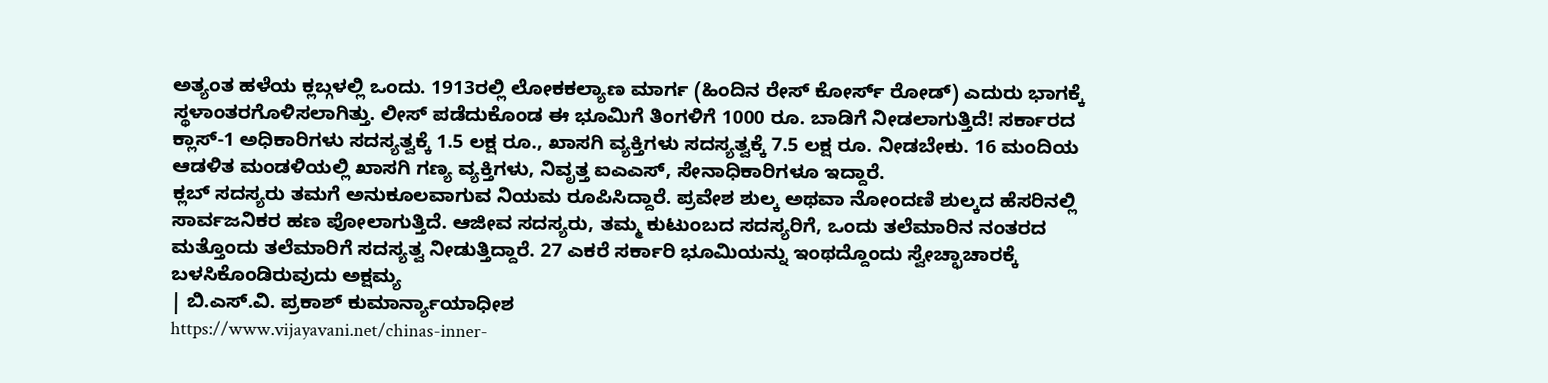ಅತ್ಯಂತ ಹಳೆಯ ಕ್ಲಬ್ಗಳಲ್ಲಿ ಒಂದು. 1913ರಲ್ಲಿ ಲೋಕಕಲ್ಯಾಣ ಮಾರ್ಗ (ಹಿಂದಿನ ರೇಸ್ ಕೋರ್ಸ್ ರೋಡ್) ಎದುರು ಭಾಗಕ್ಕೆ ಸ್ಥಳಾಂತರಗೊಳಿಸಲಾಗಿತ್ತು. ಲೀಸ್ ಪಡೆದುಕೊಂಡ ಈ ಭೂಮಿಗೆ ತಿಂಗಳಿಗೆ 1000 ರೂ. ಬಾಡಿಗೆ ನೀಡಲಾಗುತ್ತಿದೆ! ಸರ್ಕಾರದ ಕ್ಲಾಸ್-1 ಅಧಿಕಾರಿಗಳು ಸದಸ್ಯತ್ವಕ್ಕೆ 1.5 ಲಕ್ಷ ರೂ., ಖಾಸಗಿ ವ್ಯಕ್ತಿಗಳು ಸದಸ್ಯತ್ವಕ್ಕೆ 7.5 ಲಕ್ಷ ರೂ. ನೀಡಬೇಕು. 16 ಮಂದಿಯ ಆಡಳಿತ ಮಂಡಳಿಯಲ್ಲಿ ಖಾಸಗಿ ಗಣ್ಯ ವ್ಯಕ್ತಿಗಳು, ನಿವೃತ್ತ ಐಎಎಸ್, ಸೇನಾಧಿಕಾರಿಗಳೂ ಇದ್ದಾರೆ.
ಕ್ಲಬ್ ಸದಸ್ಯರು ತಮಗೆ ಅನುಕೂಲವಾಗುವ ನಿಯಮ ರೂಪಿಸಿದ್ದಾರೆ. ಪ್ರವೇಶ ಶುಲ್ಕ ಅಥವಾ ನೋಂದಣಿ ಶುಲ್ಕದ ಹೆಸರಿನಲ್ಲಿ ಸಾರ್ವಜನಿಕರ ಹಣ ಪೋಲಾಗುತ್ತಿದೆ. ಆಜೀವ ಸದಸ್ಯರು, ತಮ್ಮ ಕುಟುಂಬದ ಸದಸ್ಯರಿಗೆ, ಒಂದು ತಲೆಮಾರಿನ ನಂತರದ ಮತ್ತೊಂದು ತಲೆಮಾರಿಗೆ ಸದಸ್ಯತ್ವ ನೀಡುತ್ತಿದ್ದಾರೆ. 27 ಎಕರೆ ಸರ್ಕಾರಿ ಭೂಮಿಯನ್ನು ಇಂಥದ್ದೊಂದು ಸ್ವೇಚ್ಛಾಚಾರಕ್ಕೆ ಬಳಸಿಕೊಂಡಿರುವುದು ಅಕ್ಷಮ್ಯ
| ಬಿ.ಎಸ್.ವಿ. ಪ್ರಕಾಶ್ ಕುಮಾರ್ನ್ಯಾಯಾಧೀಶ
https://www.vijayavani.net/chinas-inner-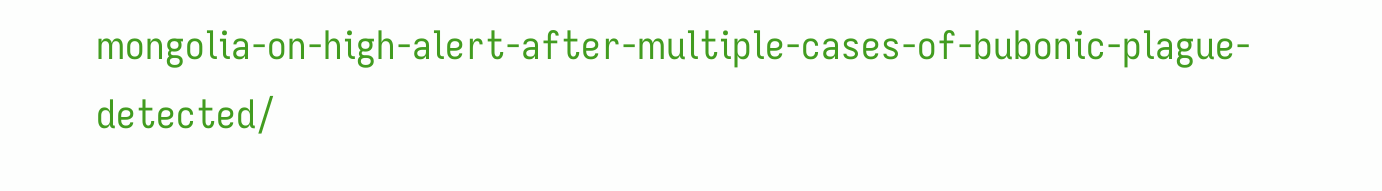mongolia-on-high-alert-after-multiple-cases-of-bubonic-plague-detected/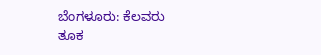ಬೆಂಗಳೂರು: ಕೆಲವರು ತೂಕ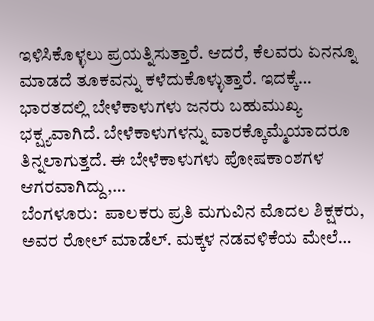ಇಳಿಸಿಕೊಳ್ಳಲು ಪ್ರಯತ್ನಿಸುತ್ತಾರೆ. ಆದರೆ, ಕೆಲವರು ಏನನ್ನೂ ಮಾಡದೆ ತೂಕವನ್ನು ಕಳೆದುಕೊಳ್ಳುತ್ತಾರೆ. ಇದಕ್ಕೆ…
ಭಾರತದಲ್ಲಿ ಬೇಳೆಕಾಳುಗಳು ಜನರು ಬಹುಮುಖ್ಯ ಭಕ್ಷ್ಯವಾಗಿದೆ. ಬೇಳೆಕಾಳುಗಳನ್ನು ವಾರಕ್ಕೊಮ್ಮೆಯಾದರೂ ತಿನ್ನಲಾಗುತ್ತದೆ. ಈ ಬೇಳೆಕಾಳುಗಳು ಪೋಷಕಾಂಶಗಳ ಆಗರವಾಗಿದ್ದು,…
ಬೆಂಗಳೂರು:  ಪಾಲಕರು ಪ್ರತಿ ಮಗುವಿನ ಮೊದಲ ಶಿಕ್ಷಕರು, ಅವರ ರೋಲ್ ಮಾಡೆಲ್. ಮಕ್ಕಳ ನಡವಳಿಕೆಯ ಮೇಲೆ…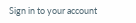Sign in to your account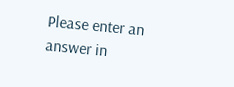Please enter an answer in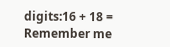digits:16 + 18 =
Remember me